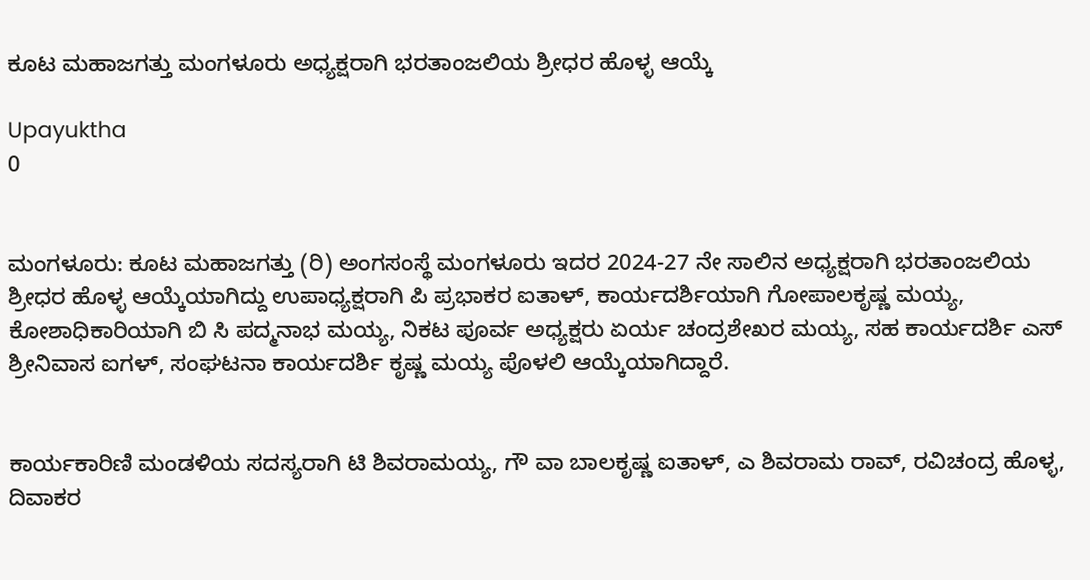ಕೂಟ ಮಹಾಜಗತ್ತು ಮಂಗಳೂರು ಅಧ್ಯಕ್ಷರಾಗಿ ಭರತಾಂಜಲಿಯ ಶ್ರೀಧರ ಹೊಳ್ಳ ಆಯ್ಕೆ

Upayuktha
0


ಮಂಗಳೂರು: ಕೂಟ ಮಹಾಜಗತ್ತು (ರಿ) ಅಂಗಸಂಸ್ಥೆ ಮಂಗಳೂರು ಇದರ 2024-27 ನೇ ಸಾಲಿನ ಅಧ್ಯಕ್ಷರಾಗಿ ಭರತಾಂಜಲಿಯ ಶ್ರೀಧರ ಹೊಳ್ಳ ಆಯ್ಕೆಯಾಗಿದ್ದು ಉಪಾಧ್ಯಕ್ಷರಾಗಿ ಪಿ ಪ್ರಭಾಕರ ಐತಾಳ್, ಕಾರ್ಯದರ್ಶಿಯಾಗಿ ಗೋಪಾಲಕೃಷ್ಣ ಮಯ್ಯ, ಕೋಶಾಧಿಕಾರಿಯಾಗಿ ಬಿ ಸಿ ಪದ್ಮನಾಭ ಮಯ್ಯ, ನಿಕಟ ಪೂರ್ವ ಅಧ್ಯಕ್ಷರು ಏರ್ಯ ಚಂದ್ರಶೇಖರ ಮಯ್ಯ, ಸಹ ಕಾರ್ಯದರ್ಶಿ ಎಸ್ ಶ್ರೀನಿವಾಸ ಐಗಳ್, ಸಂಘಟನಾ ಕಾರ್ಯದರ್ಶಿ ಕೃಷ್ಣ ಮಯ್ಯ ಪೊಳಲಿ ಆಯ್ಕೆಯಾಗಿದ್ದಾರೆ.


ಕಾರ್ಯಕಾರಿಣಿ ಮಂಡಳಿಯ ಸದಸ್ಯರಾಗಿ ಟಿ ಶಿವರಾಮಯ್ಯ, ಗೌ ವಾ ಬಾಲಕೃಷ್ಣ ಐತಾಳ್, ಎ ಶಿವರಾಮ ರಾವ್, ರವಿಚಂದ್ರ ಹೊಳ್ಳ, ದಿವಾಕರ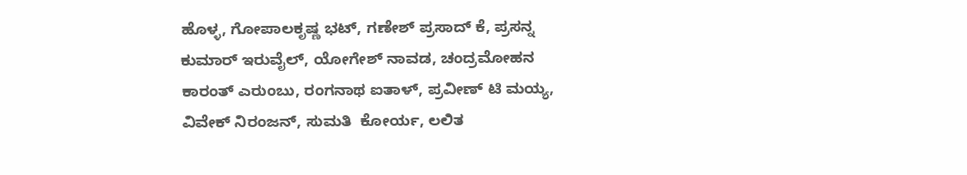ಹೊಳ್ಳ, ಗೋಪಾಲಕೃಷ್ಣ ಭಟ್, ಗಣೇಶ್ ಪ್ರಸಾದ್ ಕೆ, ಪ್ರಸನ್ನ ಕುಮಾರ್ ಇರುವೈಲ್, ಯೋಗೇಶ್ ನಾವಡ, ಚಂದ್ರಮೋಹನ ಕಾರಂತ್ ಎರುಂಬು, ರಂಗನಾಥ ಐತಾಳ್, ಪ್ರವೀಣ್ ಟಿ ಮಯ್ಯ, ವಿವೇಕ್ ನಿರಂಜನ್, ಸುಮತಿ  ಕೋರ್ಯ, ಲಲಿತ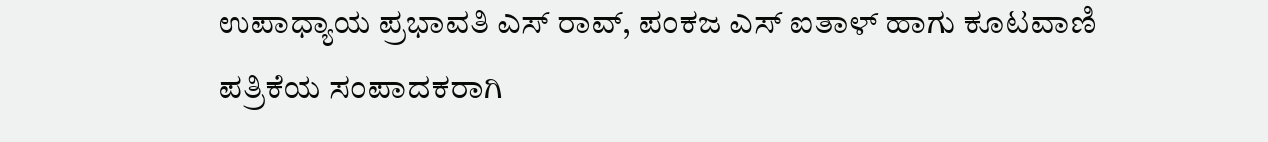ಉಪಾಧ್ಯಾಯ ಪ್ರಭಾವತಿ ಎಸ್ ರಾವ್, ಪಂಕಜ ಎಸ್ ಐತಾಳ್ ಹಾಗು ಕೂಟವಾಣಿ ಪತ್ರಿಕೆಯ ಸಂಪಾದಕರಾಗಿ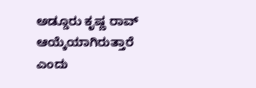ಅಡ್ಡೂರು ಕೃಷ್ಣ ರಾವ್ ಆಯ್ಕೆಯಾಗಿರುತ್ತಾರೆ ಎಂದು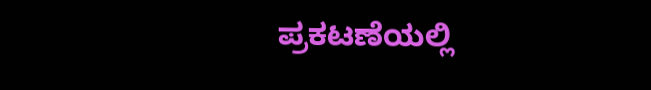ಪ್ರಕಟಣೆಯಲ್ಲಿ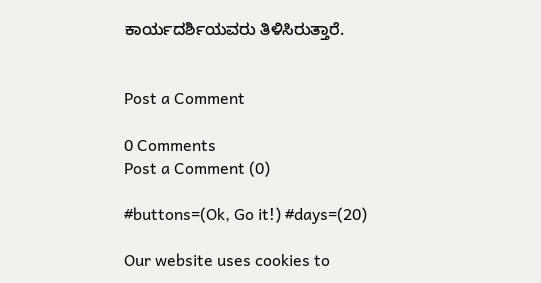ಕಾರ್ಯದರ್ಶಿಯವರು ತಿಳಿಸಿರುತ್ತಾರೆ.


Post a Comment

0 Comments
Post a Comment (0)

#buttons=(Ok, Go it!) #days=(20)

Our website uses cookies to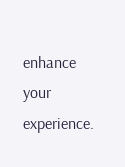enhance your experience.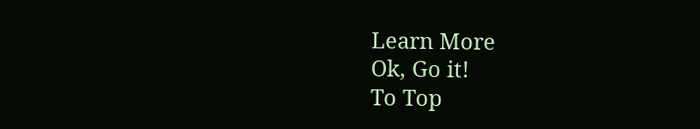Learn More
Ok, Go it!
To Top